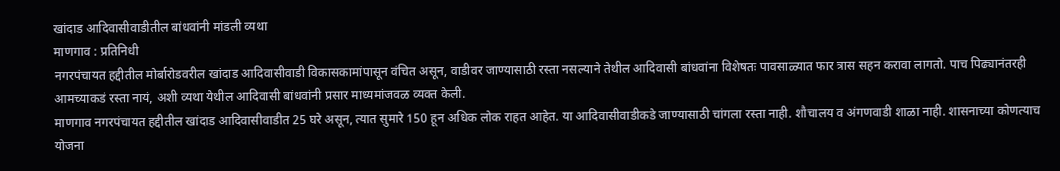खांदाड आदिवासीवाडीतील बांधवांनी मांडली व्यथा
माणगाव : प्रतिनिधी
नगरपंचायत हद्दीतील मोर्बारोडवरील खांदाड आदिवासीवाडी विकासकामांपासून वंचित असून, वाडीवर जाण्यासाठी रस्ता नसल्याने तेथील आदिवासी बांधवांना विशेषतः पावसाळ्यात फार त्रास सहन करावा लागतो. पाच पिढ्यानंतरही आमच्याकडं रस्ता नायं, अशी व्यथा येथील आदिवासी बांधवांनी प्रसार माध्यमांजवळ व्यक्त केली.
माणगाव नगरपंचायत हद्दीतील खांदाड आदिवासीवाडीत 25 घरे असून, त्यात सुमारे 150 हून अधिक लोक राहत आहेत. या आदिवासीवाडीकडे जाण्यासाठी चांगला रस्ता नाही. शौचालय व अंगणवाडी शाळा नाही. शासनाच्या कोणत्याच योजना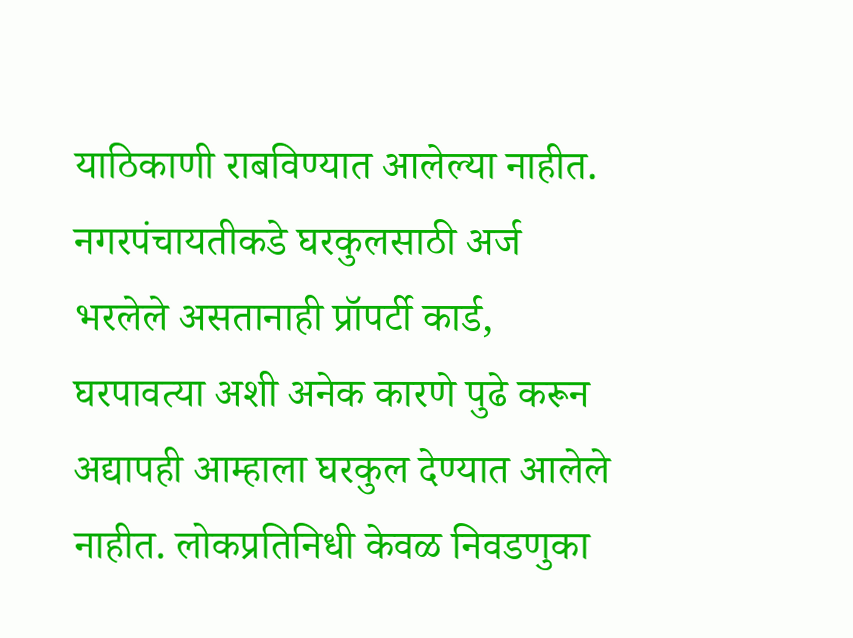याठिकाणी राबविण्यात आलेल्या नाहीत. नगरपंचायतीकडे घरकुलसाठी अर्ज भरलेले असतानाही प्रॉपर्टी कार्ड, घरपावत्या अशी अनेक कारणे पुढे करून अद्यापही आम्हाला घरकुल देण्यात आलेले नाहीत. लोकप्रतिनिधी केवळ निवडणुका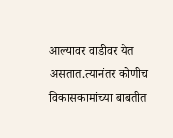आल्यावर वाडीवर येत असतात.त्यानंतर कोणीच विकासकामांच्या बाबतीत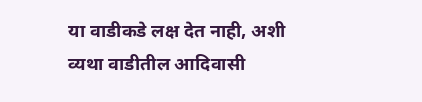या वाडीकडे लक्ष देत नाही, अशी व्यथा वाडीतील आदिवासी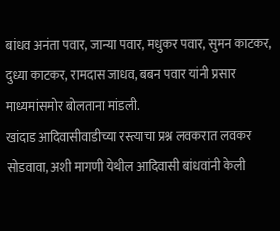बांधव अनंता पवार, जान्या पवार, मधुकर पवार, सुमन काटकर, दुध्या काटकर, रामदास जाधव, बबन पवार यांनी प्रसार माध्यमांसमोर बोलताना मांडली.
खांदाड आदिवासीवाडीच्या रस्त्याचा प्रश्न लवकरात लवकर सोडवावा, अशी मागणी येथील आदिवासी बांधवांनी केली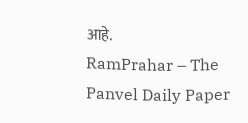आहे.
RamPrahar – The Panvel Daily Paper